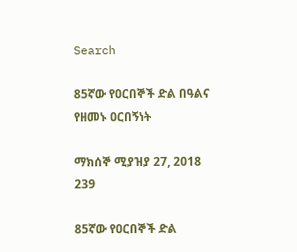Search

85ኛው የዐርበኞች ድል በዓልና የዘመኑ ዐርበኝነት

ማክሰኞ ሚያዝያ 27, 2018 239

85ኛው የዐርበኞች ድል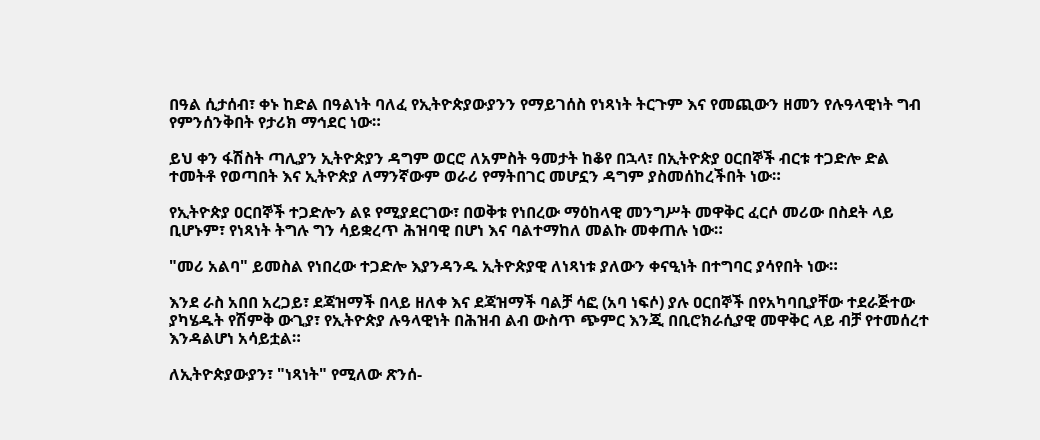በዓል ሲታሰብ፣ ቀኑ ከድል በዓልነት ባለፈ የኢትዮጵያውያንን የማይገሰስ የነጻነት ትርጉም እና የመጪውን ዘመን የሉዓላዊነት ግብ የምንሰንቅበት የታሪክ ማኅደር ነው።

ይህ ቀን ፋሽስት ጣሊያን ኢትዮጵያን ዳግም ወርሮ ለአምስት ዓመታት ከቆየ በኋላ፣ በኢትዮጵያ ዐርበኞች ብርቱ ተጋድሎ ድል ተመትቶ የወጣበት እና ኢትዮጵያ ለማንኛውም ወራሪ የማትበገር መሆኗን ዳግም ያስመሰከረችበት ነው።

የኢትዮጵያ ዐርበኞች ተጋድሎን ልዩ የሚያደርገው፣ በወቅቱ የነበረው ማዕከላዊ መንግሥት መዋቅር ፈርሶ መሪው በስደት ላይ ቢሆኑም፣ የነጻነት ትግሉ ግን ሳይቋረጥ ሕዝባዊ በሆነ እና ባልተማከለ መልኩ መቀጠሉ ነው።

"መሪ አልባ" ይመስል የነበረው ተጋድሎ እያንዳንዱ ኢትዮጵያዊ ለነጻነቱ ያለውን ቀናዒነት በተግባር ያሳየበት ነው።

እንደ ራስ አበበ አረጋይ፣ ደጃዝማች በላይ ዘለቀ እና ደጃዝማች ባልቻ ሳፎ (አባ ነፍሶ) ያሉ ዐርበኞች በየአካባቢያቸው ተደራጅተው ያካሄዱት የሽምቅ ውጊያ፣ የኢትዮጵያ ሉዓላዊነት በሕዝብ ልብ ውስጥ ጭምር እንጂ በቢሮክራሲያዊ መዋቅር ላይ ብቻ የተመሰረተ እንዳልሆነ አሳይቷል።

ለኢትዮጵያውያን፣ "ነጻነት" የሚለው ጽንሰ-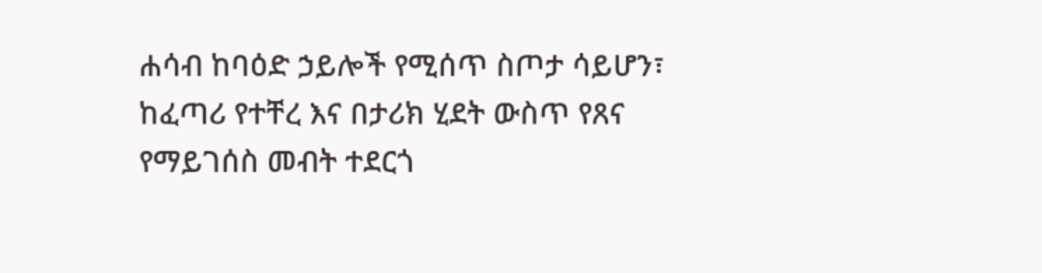ሐሳብ ከባዕድ ኃይሎች የሚሰጥ ስጦታ ሳይሆን፣ ከፈጣሪ የተቸረ እና በታሪክ ሂደት ውስጥ የጸና የማይገሰስ መብት ተደርጎ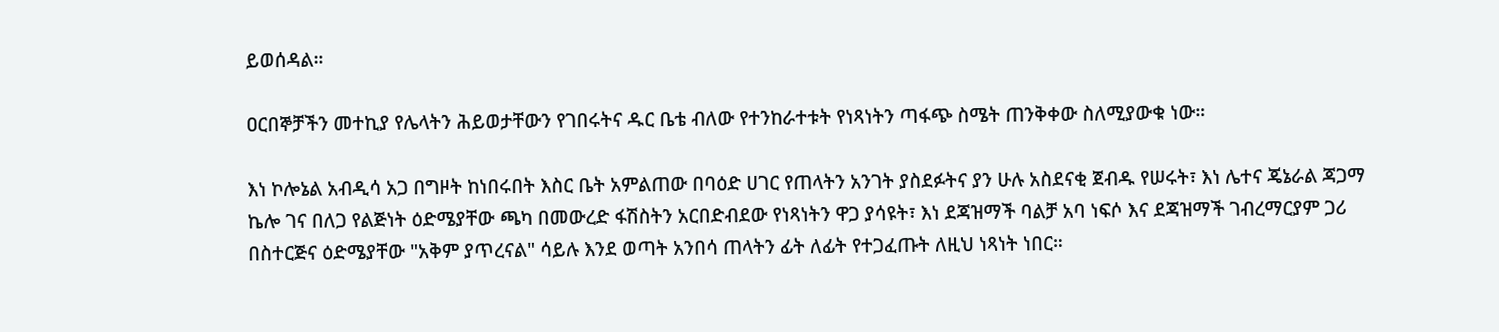ይወሰዳል።

ዐርበኞቻችን መተኪያ የሌላትን ሕይወታቸውን የገበሩትና ዱር ቤቴ ብለው የተንከራተቱት የነጻነትን ጣፋጭ ስሜት ጠንቅቀው ስለሚያውቁ ነው።

እነ ኮሎኔል አብዲሳ አጋ በግዞት ከነበሩበት እስር ቤት አምልጠው በባዕድ ሀገር የጠላትን አንገት ያስደፉትና ያን ሁሉ አስደናቂ ጀብዱ የሠሩት፣ እነ ሌተና ጄኔራል ጃጋማ ኬሎ ገና በለጋ የልጅነት ዕድሜያቸው ጫካ በመውረድ ፋሽስትን አርበድብደው የነጻነትን ዋጋ ያሳዩት፣ እነ ደጃዝማች ባልቻ አባ ነፍሶ እና ደጃዝማች ገብረማርያም ጋሪ በስተርጅና ዕድሜያቸው "አቅም ያጥረናል" ሳይሉ እንደ ወጣት አንበሳ ጠላትን ፊት ለፊት የተጋፈጡት ለዚህ ነጻነት ነበር።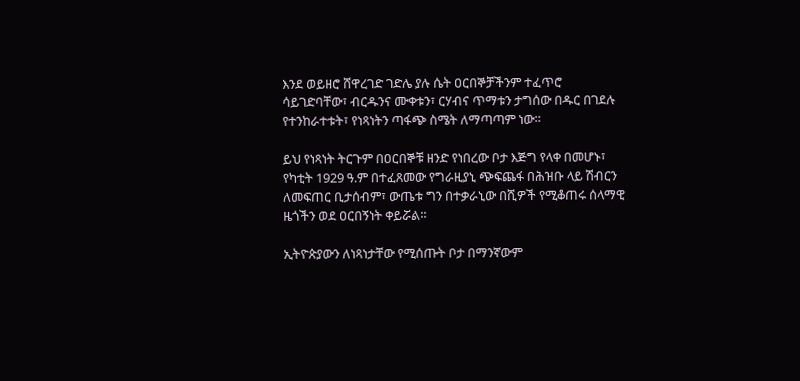እንደ ወይዘሮ ሸዋረገድ ገድሌ ያሉ ሴት ዐርበኞቻችንም ተፈጥሮ ሳይገድባቸው፣ ብርዱንና ሙቀቱን፣ ርሃብና ጥማቱን ታግሰው በዱር በገደሉ የተንከራተቱት፣ የነጻነትን ጣፋጭ ስሜት ለማጣጣም ነው።

ይህ የነጻነት ትርጉም በዐርበኞቹ ዘንድ የነበረው ቦታ እጅግ የላቀ በመሆኑ፣ የካቲት 1929 ዓ.ም በተፈጸመው የግራዚያኒ ጭፍጨፋ በሕዝቡ ላይ ሽብርን ለመፍጠር ቢታሰብም፣ ውጤቱ ግን በተቃራኒው በሺዎች የሚቆጠሩ ሰላማዊ ዜጎችን ወደ ዐርበኝነት ቀይሯል።

ኢትዮጵያውን ለነጻነታቸው የሚሰጡት ቦታ በማንኛውም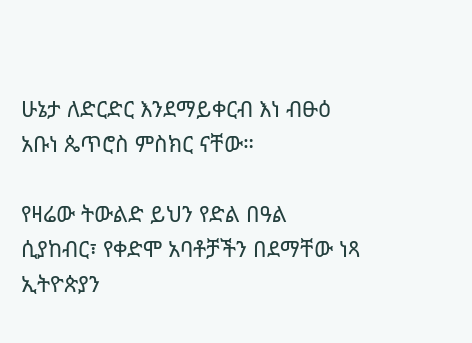ሁኔታ ለድርድር እንደማይቀርብ እነ ብፁዕ አቡነ ጴጥሮስ ምስክር ናቸው።

የዛሬው ትውልድ ይህን የድል በዓል ሲያከብር፣ የቀድሞ አባቶቻችን በደማቸው ነጻ ኢትዮጵያን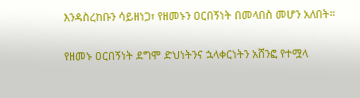እንዳስረከቡን ሳይዘነጋ፣ የዘመኑን ዐርበኝነት በመላበስ መሆን አለበት።

የዘመኑ ዐርበኝነት ደግሞ ድህነትንና ኋላቀርነትን አሸንፎ የተሟላ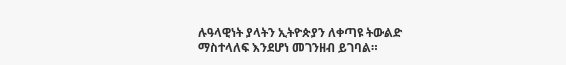ሉዓላዊነት ያላትን ኢትዮጵያን ለቀጣዩ ትውልድ ማስተላለፍ እንደሆነ መገንዘብ ይገባል።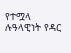የተሟላ ሉዓላዊነት የዳር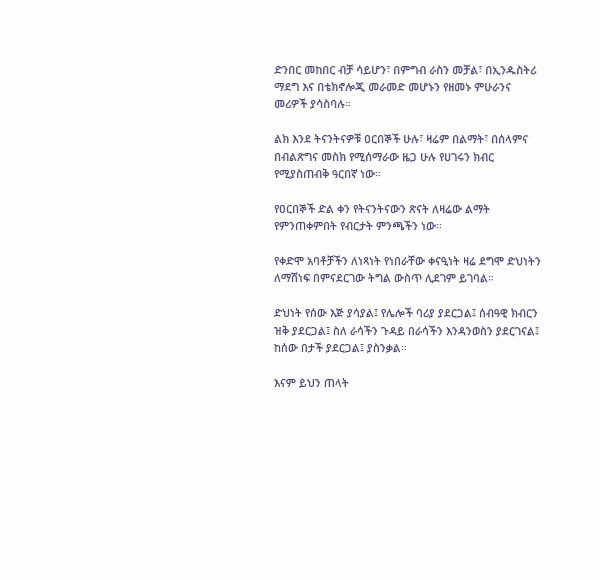ድንበር መከበር ብቻ ሳይሆን፣ በምግብ ራስን መቻል፣ በኢንዱስትሪ ማደግ እና በቴክኖሎጂ መራመድ መሆኑን የዘመኑ ምሁራንና መሪዎች ያሳስባሉ።

ልክ እንደ ትናንትናዎቹ ዐርበኞች ሁሉ፣ ዛሬም በልማት፣ በሰላምና በብልጽግና መስክ የሚሰማራው ዜጋ ሁሉ የሀገሩን ክብር የሚያስጠብቅ ዓርበኛ ነው።

የዐርበኞች ድል ቀን የትናንትናውን ጽናት ለዛሬው ልማት የምንጠቀምበት የብርታት ምንጫችን ነው።

የቀድሞ አባቶቻችን ለነጻነት የነበራቸው ቀናዒነት ዛሬ ደግሞ ድህነትን ለማሸነፍ በምናደርገው ትግል ውስጥ ሊደገም ይገባል።

ድህነት የሰው እጅ ያሳያል፤ የሌሎች ባሪያ ያደርጋል፤ ሰብዓዊ ክብርን ዝቅ ያደርጋል፤ ስለ ራሳችን ጉዳይ በራሳችን እንዳንወስን ያደርገናል፤ ከሰው በታች ያደርጋል፤ ያስንቃል።

እናም ይህን ጠላት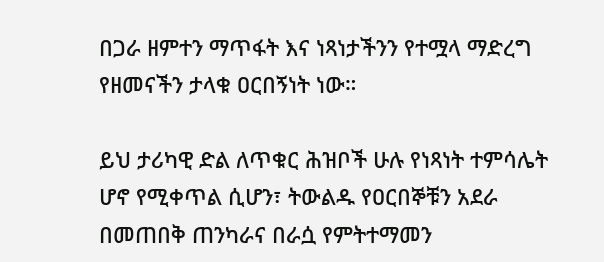በጋራ ዘምተን ማጥፋት እና ነጻነታችንን የተሟላ ማድረግ የዘመናችን ታላቁ ዐርበኝነት ነው።

ይህ ታሪካዊ ድል ለጥቁር ሕዝቦች ሁሉ የነጻነት ተምሳሌት ሆኖ የሚቀጥል ሲሆን፣ ትውልዱ የዐርበኞቹን አደራ በመጠበቅ ጠንካራና በራሷ የምትተማመን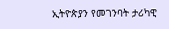ኢትዮጵያን የመገንባት ታሪካዊ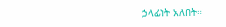ኃላፊነት አለበት።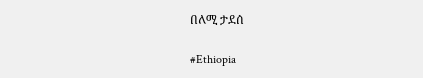በለሚ ታደሰ

#Ethiopia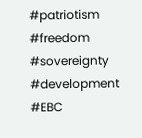#patriotism #freedom #sovereignty #development #EBC